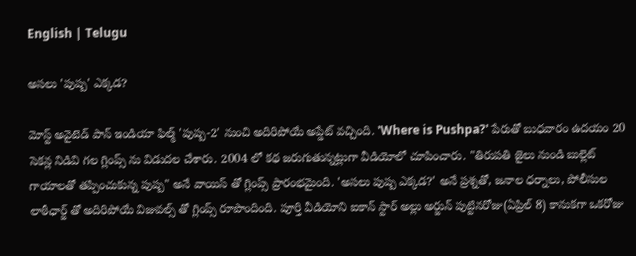English | Telugu

అసలు 'పుష్ప' ఎక్కడ?

మోస్ట్ అవైటెడ్ పాన్ ఇండియా ఫిల్మ్ 'పుష్ప-2' నుంచి అదిరిపోయే అప్డేట్ వచ్చింది. 'Where is Pushpa?' పేరుతో బుధవారం ఉదయం 20 సెకన్ల నిడివి గల గ్లింప్స్ ను విడుదల చేశారు. 2004 లో కథ జరుగుతున్నట్లుగా వీడియోలో చూపించారు. "తిరుపతి జైలు నుండి బుల్లెట్ గాయాలతో తప్పించుకున్న పుష్ప" అనే వాయిస్ తో గ్లింప్స్ ప్రారంభమైంది. 'అసలు పుష్ప ఎక్కడ?' అనే ప్రశ్నతో, జనాల ధర్నాలు, పోలీసుల లాఠీఛార్జ్ తో అదిరిపోయే విజువల్స్ తో గ్లింప్స్ రూపొందింది. పూర్తి వీడియోని ఐకాన్ స్టార్ అల్లు అర్జున్ పుట్టినరోజు(ఏప్రిల్ 8) కానుకగా ఒకరోజు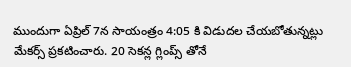ముందుగా ఏప్రిల్ 7న సాయంత్రం 4:05 కి విడుదల చేయబోతున్నట్లు మేకర్స్ ప్రకటించారు. 20 సెకన్ల గ్లింప్స్ తోనే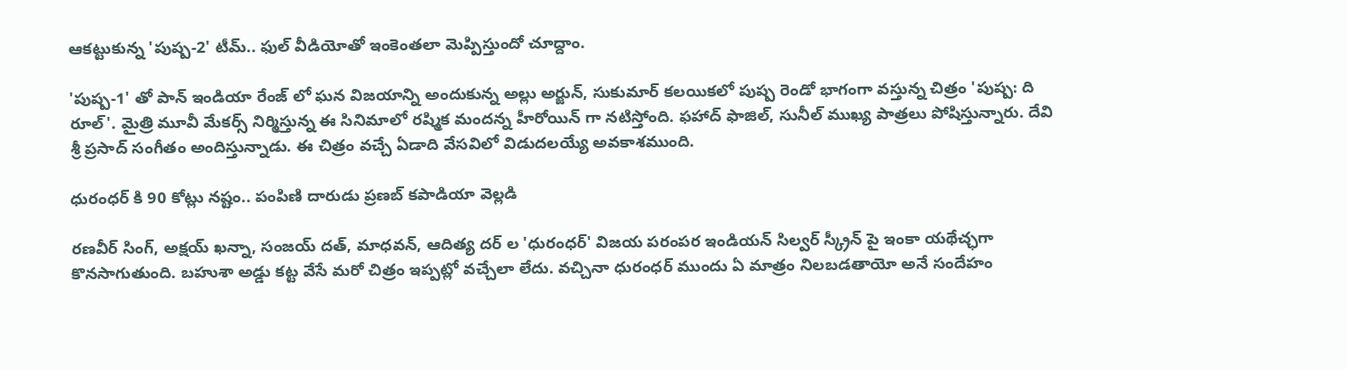ఆకట్టుకున్న 'పుష్ప-2' టీమ్.. ఫుల్ వీడియోతో ఇంకెంతలా మెప్పిస్తుందో చూద్దాం.

'పుష్ప-1' తో పాన్ ఇండియా రేంజ్ లో ఘన విజయాన్ని అందుకున్న అల్లు అర్జున్, సుకుమార్ కలయికలో పుష్ప రెండో భాగంగా వస్తున్న చిత్రం 'పుష్ప: ది రూల్'. మైత్రి మూవీ మేకర్స్ నిర్మిస్తున్న ఈ సినిమాలో రష్మిక మందన్న హీరోయిన్ గా నటిస్తోంది. ఫహాద్ ఫాజిల్, సునీల్ ముఖ్య పాత్రలు పోషిస్తున్నారు. దేవి శ్రీ ప్రసాద్ సంగీతం అందిస్తున్నాడు. ఈ చిత్రం వచ్చే ఏడాది వేసవిలో విడుదలయ్యే అవకాశముంది.

ధురంధర్ కి 90 కోట్లు నష్టం.. పంపిణి దారుడు ప్రణబ్ కపాడియా వెల్లడి

రణవీర్ సింగ్, అక్షయ్ ఖన్నా, సంజయ్ దత్, మాధవన్, ఆదిత్య దర్ ల 'ధురంధర్' విజయ పరంపర ఇండియన్ సిల్వర్ స్క్రీన్ పై ఇంకా యథేచ్ఛగా కొనసాగుతుంది. బహుశా అడ్డు కట్ట వేసే మరో చిత్రం ఇప్పట్లో వచ్చేలా లేదు. వచ్చినా ధురంధర్ ముందు ఏ మాత్రం నిలబడతాయో అనే సందేహం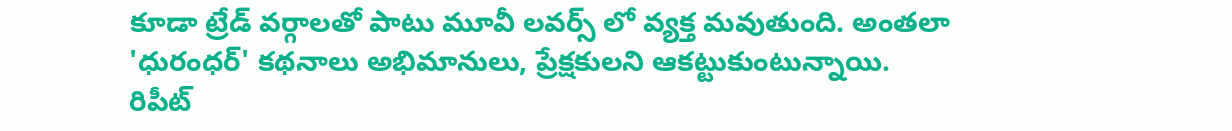కూడా ట్రేడ్ వర్గాలతో పాటు మూవీ లవర్స్ లో వ్యక్త మవుతుంది. అంతలా 'ధురంధర్' కథనాలు అభిమానులు, ప్రేక్షకులని ఆకట్టుకుంటున్నాయి. రిపీట్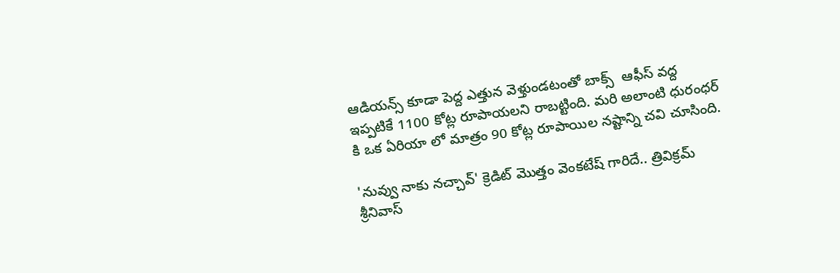ఆడియన్స్ కూడా పెద్ద ఎత్తున వెళ్తుండటంతో బాక్స్  ఆఫీస్ వద్ద ఇప్పటికే 1100 కోట్ల రూపాయలని రాబట్టింది. మరి అలాంటి ధురంధర్ కి ఒక ఏరియా లో మాత్రం 90 కోట్ల రూపాయిల నష్టాన్ని చవి చూసింది.

'నువ్వు నాకు నచ్చావ్' క్రెడిట్ మొత్తం వెంకటేష్ గారిదే.. త్రివిక్రమ్ శ్రీనివాస్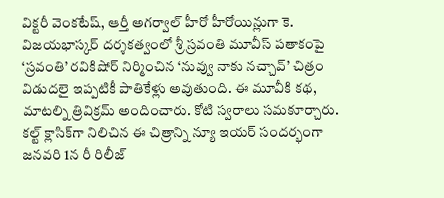విక్టరీ వెంకటేష్, ఆర్తీ అగర్వాల్ హీరో హీరోయిన్లుగా కె. విజయభాస్కర్ దర్శకత్వంలో శ్రీ స్రవంతి మూవీస్ పతాకంపై ‘స్రవంతి’ రవికిషోర్ నిర్మించిన ‘నువ్వు నాకు నచ్చావ్’ చిత్రం విడుదలై ఇప్పటికీ పాతికేళ్లు అవుతుంది. ఈ మూవీకి కథ, మాటల్ని త్రివిక్రమ్ అందించారు. కోటి స్వరాలు సమకూర్చారు. కల్ట్ క్లాసిక్‌గా నిలిచిన ఈ చిత్రాన్ని న్యూ ఇయర్ సందర్భంగా జనవరి 1న రీ రిలీజ్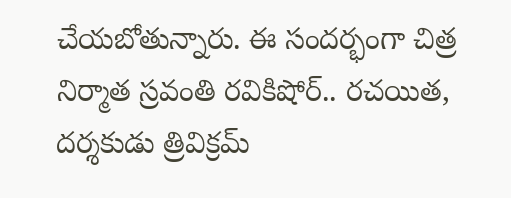చేయబోతున్నారు. ఈ సందర్భంగా చిత్ర నిర్మాత స్రవంతి రవికిషోర్.. రచయిత, దర్శకుడు త్రివిక్రమ్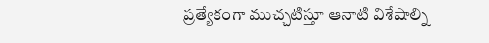ప్రత్యేకంగా ముచ్చటిస్తూ ఆనాటి విశేషాల్ని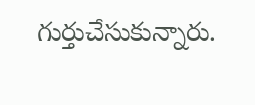గుర్తుచేసుకున్నారు.